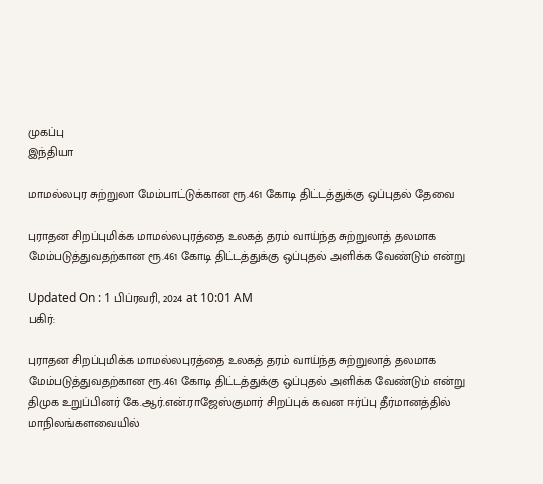முகப்பு
இந்தியா

மாமல்லபுர சுற்றுலா மேம்பாட்டுக்கான ரூ.461 கோடி திட்டத்துக்கு ஒப்புதல் தேவை

புராதன சிறப்புமிக்க மாமல்லபுரத்தை உலகத் தரம் வாய்ந்த சுற்றுலாத் தலமாக மேம்படுத்துவதற்கான ரூ.461 கோடி திட்டத்துக்கு ஒப்புதல் அளிக்க வேண்டும் என்று

Updated On : 1 பிப்ரவரி, 2024 at 10:01 AM
பகிர்:

புராதன சிறப்புமிக்க மாமல்லபுரத்தை உலகத் தரம் வாய்ந்த சுற்றுலாத் தலமாக மேம்படுத்துவதற்கான ரூ.461 கோடி திட்டத்துக்கு ஒப்புதல் அளிக்க வேண்டும் என்று திமுக உறுப்பினர் கே.ஆர்.என்.ராஜேஸ்குமார் சிறப்புக் கவன ஈர்ப்பு தீர்மானத்தில் மாநிலங்களவையில்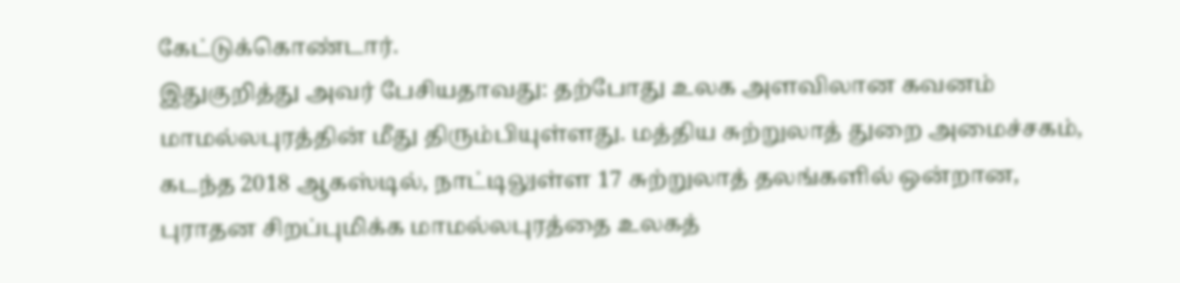கேட்டுக்கொண்டார்.
இதுகுறித்து அவர் பேசியதாவது: தற்போது உலக அளவிலான கவனம் மாமல்லபுரத்தின் மீது திரும்பியுள்ளது. மத்திய சுற்றுலாத் துறை அமைச்சகம், கடந்த 2018 ஆகஸ்டில், நாட்டிலுள்ள 17 சுற்றுலாத் தலங்களில் ஒன்றான, புராதன சிறப்புமிக்க மாமல்லபுரத்தை உலகத்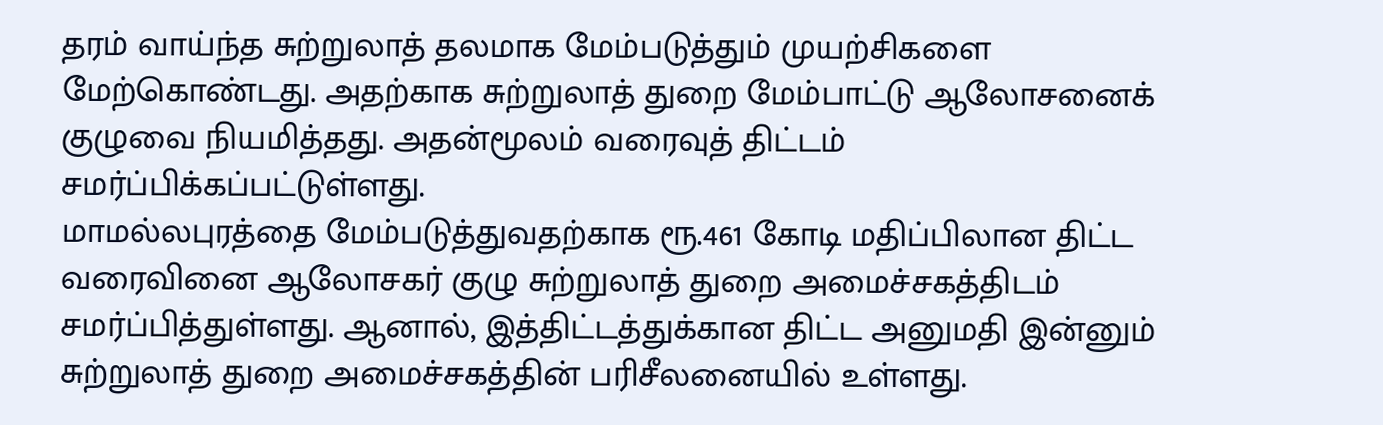தரம் வாய்ந்த சுற்றுலாத் தலமாக மேம்படுத்தும் முயற்சிகளை மேற்கொண்டது. அதற்காக சுற்றுலாத் துறை மேம்பாட்டு ஆலோசனைக் குழுவை நியமித்தது. அதன்மூலம் வரைவுத் திட்டம் சமர்ப்பிக்கப்பட்டுள்ளது.
மாமல்லபுரத்தை மேம்படுத்துவதற்காக ரூ.461 கோடி மதிப்பிலான திட்ட வரைவினை ஆலோசகர் குழு சுற்றுலாத் துறை அமைச்சகத்திடம் சமர்ப்பித்துள்ளது. ஆனால், இத்திட்டத்துக்கான திட்ட அனுமதி இன்னும் சுற்றுலாத் துறை அமைச்சகத்தின் பரிசீலனையில் உள்ளது.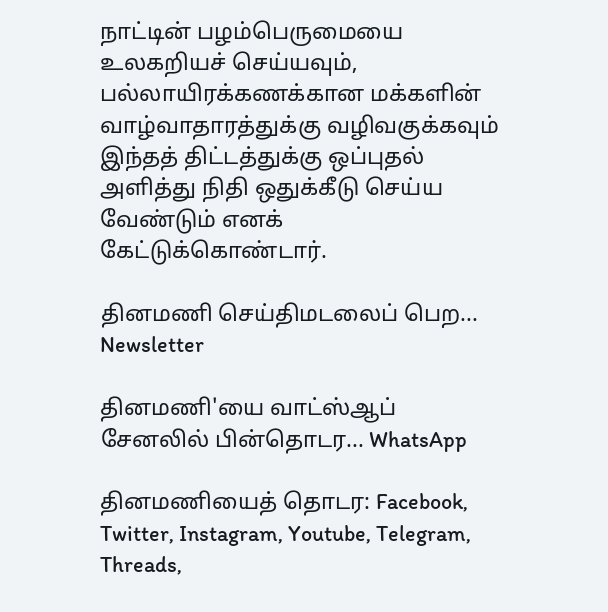நாட்டின் பழம்பெருமையை உலகறியச் செய்யவும், பல்லாயிரக்கணக்கான மக்களின் வாழ்வாதாரத்துக்கு வழிவகுக்கவும் இந்தத் திட்டத்துக்கு ஒப்புதல் அளித்து நிதி ஒதுக்கீடு செய்ய வேண்டும் எனக் கேட்டுக்கொண்டார்.

தினமணி செய்திமடலைப் பெற... Newsletter

தினமணி'யை வாட்ஸ்ஆப் சேனலில் பின்தொடர... WhatsApp

தினமணியைத் தொடர: Facebook, Twitter, Instagram, Youtube, Telegram, Threads,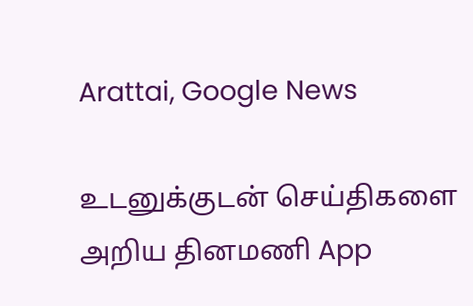Arattai, Google News

உடனுக்குடன் செய்திகளை அறிய தினமணி App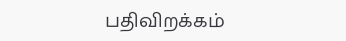பதிவிறக்கம்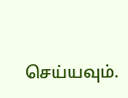செய்யவும்.